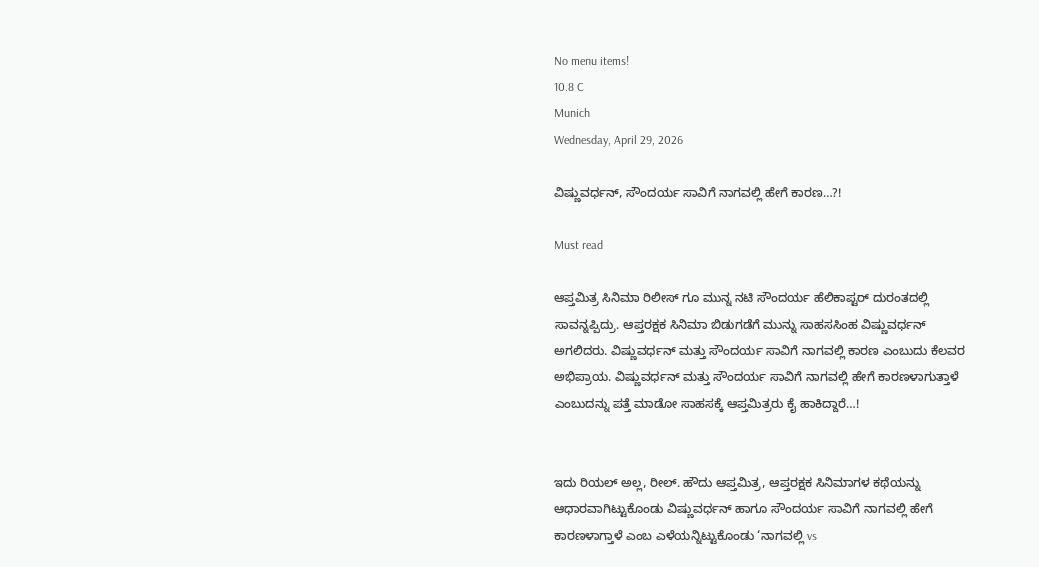No menu items!
10.8 C
Munich
Wednesday, April 29, 2026

ವಿಷ್ಣುವರ್ಧನ್, ಸೌಂದರ್ಯ ಸಾವಿಗೆ ನಾಗವಲ್ಲಿ ಹೇಗೆ ಕಾರಣ…?!

Must read

ಆಪ್ತಮಿತ್ರ ಸಿನಿಮಾ ರಿಲೀಸ್ ಗೂ ಮುನ್ನ ನಟಿ ಸೌಂದರ್ಯ ಹೆಲಿಕಾಪ್ಟರ್ ದುರಂತದಲ್ಲಿ ಸಾವನ್ನಪ್ಪಿದ್ರು. ಆಪ್ತರಕ್ಷಕ ಸಿನಿಮಾ ಬಿಡುಗಡೆಗೆ ಮುನ್ನು ಸಾಹಸಸಿಂಹ ವಿಷ್ಣುವರ್ಧನ್ ಅಗಲಿದರು. ವಿಷ್ಣುವರ್ಧನ್ ಮತ್ತು ಸೌಂದರ್ಯ ಸಾವಿಗೆ ನಾಗವಲ್ಲಿ ಕಾರಣ ಎಂಬುದು ಕೆಲವರ ಅಭಿಪ್ರಾಯ. ವಿಷ್ಣುವರ್ಧನ್ ಮತ್ತು ಸೌಂದರ್ಯ ಸಾವಿಗೆ ನಾಗವಲ್ಲಿ ಹೇಗೆ ಕಾರಣಳಾಗುತ್ತಾಳೆ ಎಂಬುದನ್ನು ಪತ್ತೆ ಮಾಡೋ ಸಾಹಸಕ್ಕೆ ಆಪ್ತಮಿತ್ರರು ಕೈ ಹಾಕಿದ್ದಾರೆ…!


ಇದು ರಿಯಲ್ ಅಲ್ಲ, ರೀಲ್. ಹೌದು ಆಪ್ತಮಿತ್ರ, ಆಪ್ತರಕ್ಷಕ ಸಿನಿಮಾಗಳ ಕಥೆಯನ್ನು ಆಧಾರವಾಗಿಟ್ಟುಕೊಂಡು ವಿಷ್ಣುವರ್ಧನ್ ಹಾಗೂ ಸೌಂದರ್ಯ ಸಾವಿಗೆ ನಾಗವಲ್ಲಿ ಹೇಗೆ ಕಾರಣಳಾಗ್ತಾಳೆ ಎಂಬ ಎಳೆಯನ್ನಿಟ್ಟುಕೊಂಡು ‘ನಾಗವಲ್ಲಿ vs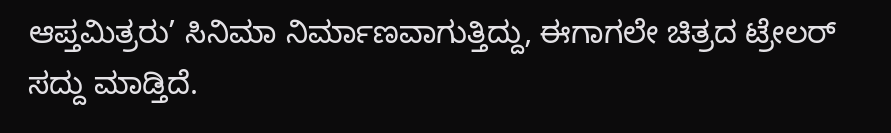ಆಪ್ತಮಿತ್ರರು’ ಸಿನಿಮಾ ನಿರ್ಮಾಣವಾಗುತ್ತಿದ್ದು, ಈಗಾಗಲೇ ಚಿತ್ರದ ಟ್ರೇಲರ್ ಸದ್ದು ಮಾಡ್ತಿದೆ.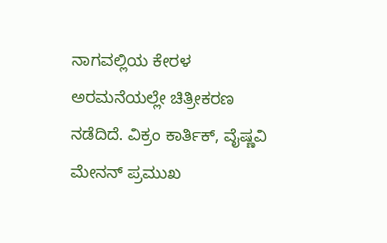ನಾಗವಲ್ಲಿಯ ಕೇರಳ ಅರಮನೆಯಲ್ಲೇ ಚಿತ್ರೀಕರಣ ನಡೆದಿದೆ. ವಿಕ್ರಂ ಕಾರ್ತಿಕ್, ವೈಷ್ಣವಿ ಮೇನನ್ ಪ್ರಮುಖ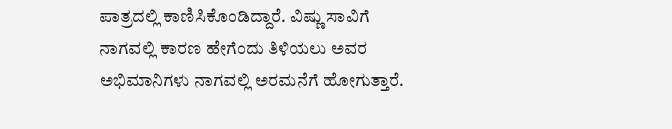ಪಾತ್ರದಲ್ಲಿ ಕಾಣಿಸಿಕೊಂಡಿದ್ದಾರೆ. ವಿಷ್ಣು ಸಾವಿಗೆ ನಾಗವಲ್ಲಿ ಕಾರಣ ಹೇಗೆಂದು ತಿಳಿಯಲು ಅವರ ಅಭಿಮಾನಿಗಳು ನಾಗವಲ್ಲಿ ಅರಮನೆಗೆ ಹೋಗುತ್ತಾರೆ.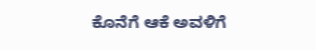ಕೊನೆಗೆ ಆಕೆ ಅವಳಿಗೆ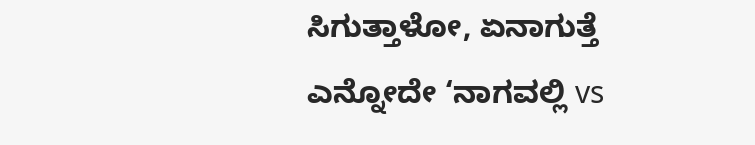ಸಿಗುತ್ತಾಳೋ, ಏನಾಗುತ್ತೆ ಎನ್ನೋದೇ ‘ನಾಗವಲ್ಲಿ vs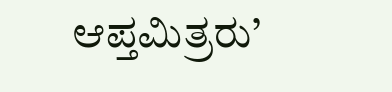ಆಪ್ತಮಿತ್ರರು’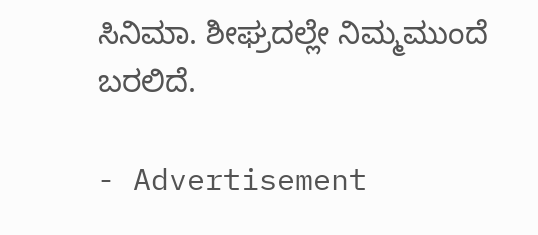ಸಿನಿಮಾ. ಶೀಘ್ರದಲ್ಲೇ ನಿಮ್ಮಮುಂದೆ ಬರಲಿದೆ.

- Advertisement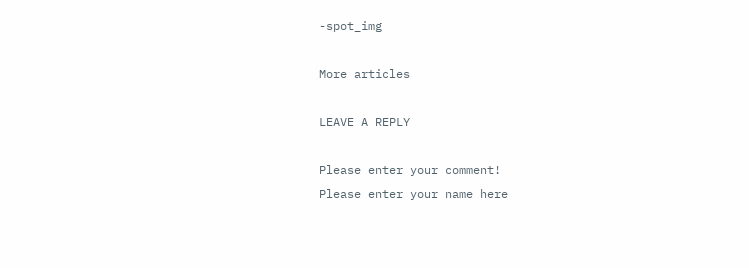-spot_img

More articles

LEAVE A REPLY

Please enter your comment!
Please enter your name here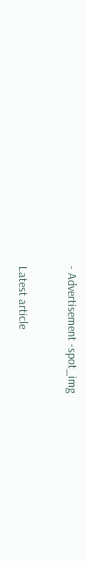- Advertisement -spot_img

Latest article